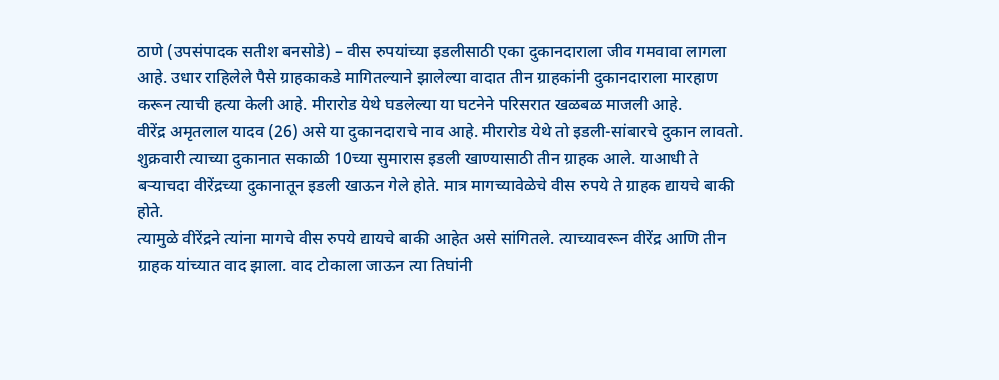ठाणे (उपसंपादक सतीश बनसोडे) – वीस रुपयांच्या इडलीसाठी एका दुकानदाराला जीव गमवावा लागला आहे. उधार राहिलेले पैसे ग्राहकाकडे मागितल्याने झालेल्या वादात तीन ग्राहकांनी दुकानदाराला मारहाण करून त्याची हत्या केली आहे. मीरारोड येथे घडलेल्या या घटनेने परिसरात खळबळ माजली आहे.
वीरेंद्र अमृतलाल यादव (26) असे या दुकानदाराचे नाव आहे. मीरारोड येथे तो इडली-सांबारचे दुकान लावतो. शुक्रवारी त्याच्या दुकानात सकाळी 10च्या सुमारास इडली खाण्यासाठी तीन ग्राहक आले. याआधी ते बऱ्याचदा वीरेंद्रच्या दुकानातून इडली खाऊन गेले होते. मात्र मागच्यावेळेचे वीस रुपये ते ग्राहक द्यायचे बाकी होते.
त्यामुळे वीरेंद्रने त्यांना मागचे वीस रुपये द्यायचे बाकी आहेत असे सांगितले. त्याच्यावरून वीरेंद्र आणि तीन ग्राहक यांच्यात वाद झाला. वाद टोकाला जाऊन त्या तिघांनी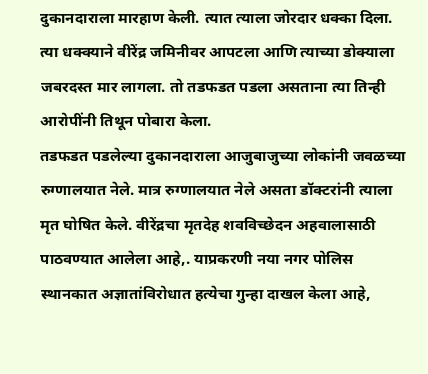दुकानदाराला मारहाण केली. त्यात त्याला जोरदार धक्का दिला. त्या धक्क्याने वीरेंद्र जमिनीवर आपटला आणि त्याच्या डोक्याला जबरदस्त मार लागला. तो तडफडत पडला असताना त्या तिन्ही आरोपींनी तिथून पोबारा केला.
तडफडत पडलेल्या दुकानदाराला आजुबाजुच्या लोकांनी जवळच्या रुग्णालयात नेले. मात्र रुग्णालयात नेले असता डॉक्टरांनी त्याला मृत घोषित केले. वीरेंद्रचा मृतदेह शवविच्छेदन अहवालासाठी पाठवण्यात आलेला आहे,. याप्रकरणी नया नगर पोलिस स्थानकात अज्ञातांविरोधात हत्येचा गुन्हा दाखल केला आहे,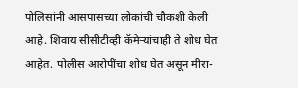पोलिसांनी आसपासच्या लोकांची चौकशी केली आहे. शिवाय सीसीटीव्ही कॅमेऱ्यांचाही ते शोध घेत आहेत. पोलीस आरोपींचा शोध घेत असून मीरा-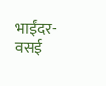भाईंदर-वसई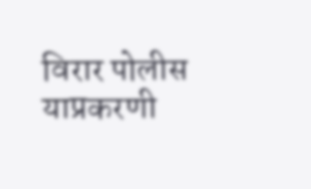विरार पोलीस याप्रकरणी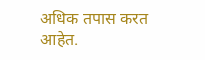अधिक तपास करत आहेत.